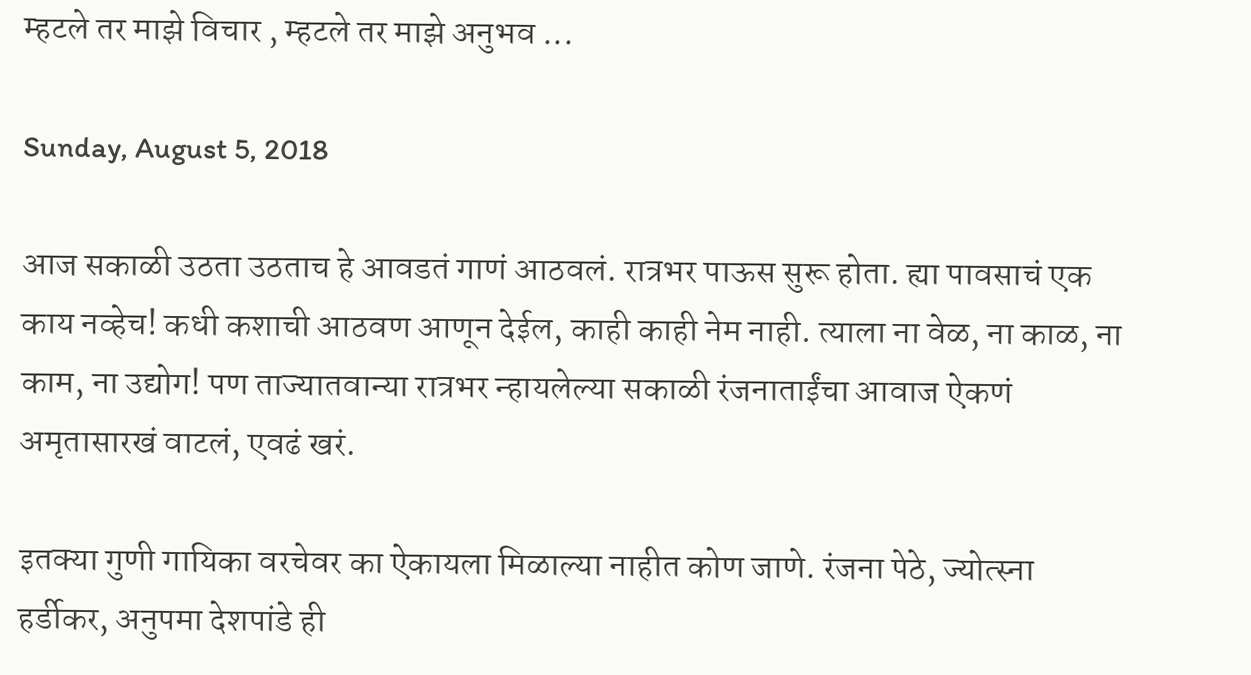म्हटले तर माझे विचार , म्हटले तर माझे अनुभव ...

Sunday, August 5, 2018

आज सकाळी उठता उठताच हे आवडतं गाणं आठवलं. रात्रभर पाऊस सुरू होता. ह्या पावसाचं एक काय नव्हेच! कधी कशाची आठवण आणून देईल, काही काही नेम नाही. त्याला ना वेळ, ना काळ, ना काम, ना उद्योग! पण ताज्यातवान्या रात्रभर न्हायलेल्या सकाळी रंजनाताईंचा आवाज ऐकणं अमृतासारखं वाटलं, एवढं खरं.

इतक्या गुणी गायिका वरचेवर का ऐकायला मिळाल्या नाहीत कोण जाणे. रंजना पेठे, ज्योत्स्ना हर्डीकर, अनुपमा देशपांडे ही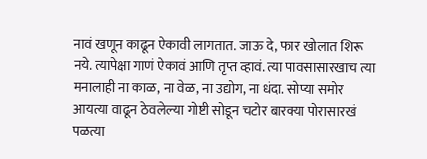नावं खणून काढून ऐकावी लागतात. जाऊ दे, फार खोलात शिरू नये. त्यापेक्षा गाणं ऐकावं आणि तृप्त व्हावं. त्या पावसासारखाच त्या मनालाही ना काळ, ना वेळ, ना उद्योग, ना धंदा. सोप्या समोर आयत्या वाढून ठेवलेल्या गोष्टी सोडून चटोर बारक्या पोरासारखं पळत्या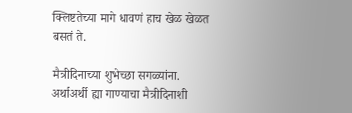क्लिष्टतेच्या मागे धावणं हाच खेळ खेळत बसतं ते.

मैत्रीदिनाच्या शुभेच्छा सगळ्यांना. अर्थाअर्थी ह्या गाण्याचा मैत्रीदिनाशी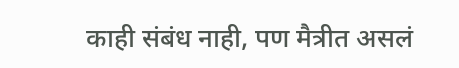काही संबंध नाही, पण मैत्रीत असलं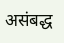असंबद्ध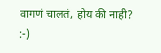वागणं चालतं, होय की नाही? :-)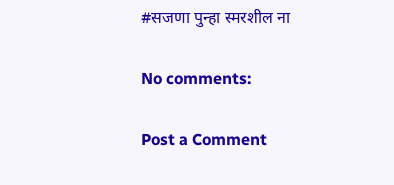#सजणा पुन्हा स्मरशील ना

No comments:

Post a Comment